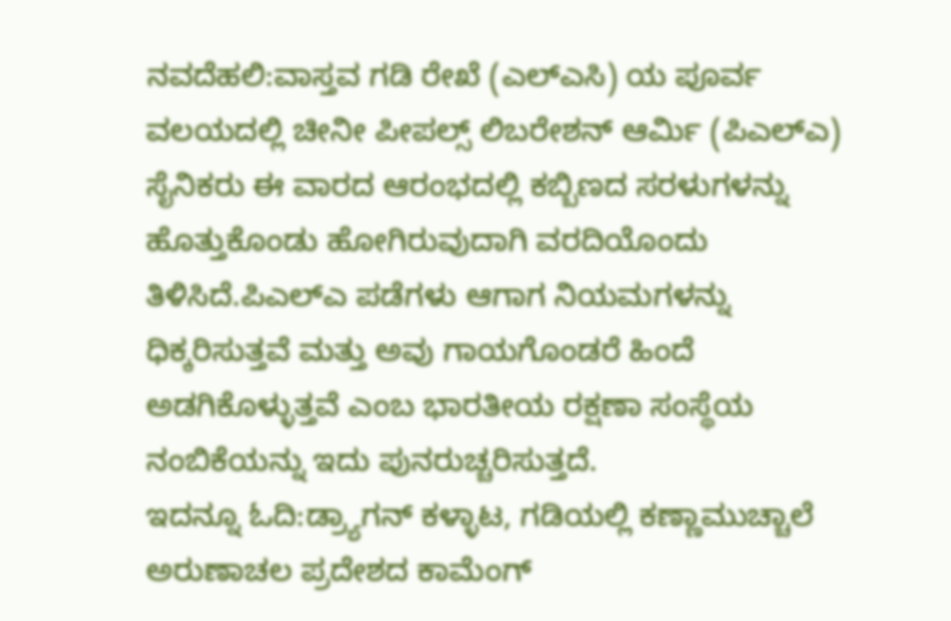ನವದೆಹಲಿ:ವಾಸ್ತವ ಗಡಿ ರೇಖೆ (ಎಲ್‌ಎಸಿ) ಯ ಪೂರ್ವ ವಲಯದಲ್ಲಿ ಚೀನೀ ಪೀಪಲ್ಸ್ ಲಿಬರೇಶನ್ ಆರ್ಮಿ (ಪಿಎಲ್‌ಎ) ಸೈನಿಕರು ಈ ವಾರದ ಆರಂಭದಲ್ಲಿ ಕಬ್ಬಿಣದ ಸರಳುಗಳನ್ನು ಹೊತ್ತುಕೊಂಡು ಹೋಗಿರುವುದಾಗಿ ವರದಿಯೊಂದು ತಿಳಿಸಿದೆ.ಪಿಎಲ್‌ಎ ಪಡೆಗಳು ಆಗಾಗ ನಿಯಮಗಳನ್ನು ಧಿಕ್ಕರಿಸುತ್ತವೆ ಮತ್ತು ಅವು ಗಾಯಗೊಂಡರೆ ಹಿಂದೆ ಅಡಗಿಕೊಳ್ಳುತ್ತವೆ ಎಂಬ ಭಾರತೀಯ ರಕ್ಷಣಾ ಸಂಸ್ಥೆಯ ನಂಬಿಕೆಯನ್ನು ಇದು ಪುನರುಚ್ಚರಿಸುತ್ತದೆ.
ಇದನ್ನೂ ಓದಿ:ಡ್ರ್ಯಾಗನ್ ಕಳ್ಳಾಟ, ಗಡಿಯಲ್ಲಿ ಕಣ್ಣಾಮುಚ್ಚಾಲೆ
ಅರುಣಾಚಲ ಪ್ರದೇಶದ ಕಾಮೆಂಗ್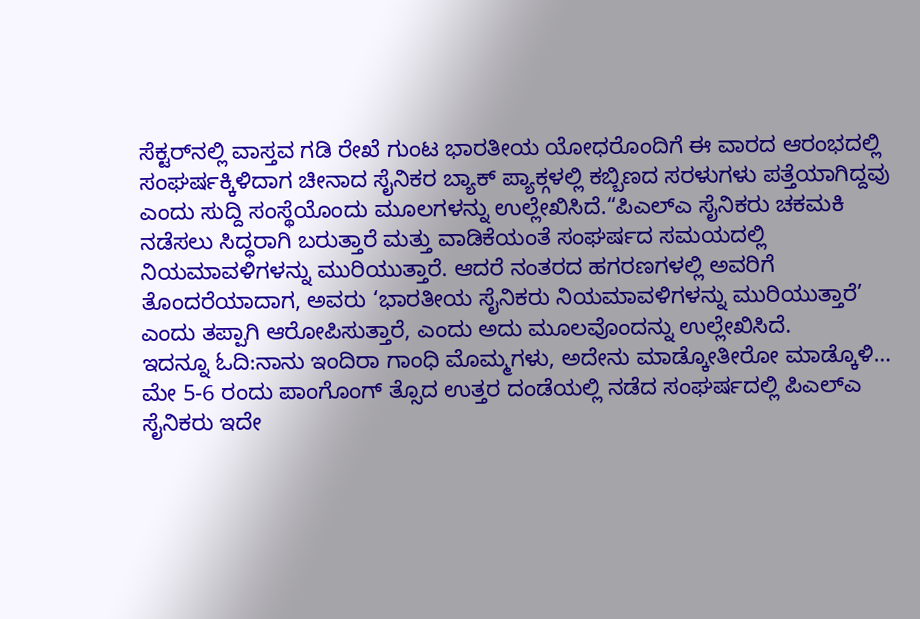ಸೆಕ್ಟರ್‌ನಲ್ಲಿ ವಾಸ್ತವ ಗಡಿ ರೇಖೆ ಗುಂಟ ಭಾರತೀಯ ಯೋಧರೊಂದಿಗೆ ಈ ವಾರದ ಆರಂಭದಲ್ಲಿ ಸಂಘರ್ಷಕ್ಕಿಳಿದಾಗ ಚೀನಾದ ಸೈನಿಕರ ಬ್ಯಾಕ್ ಪ್ಯಾಕ್ಗಳಲ್ಲಿ ಕಬ್ಬಿಣದ ಸರಳುಗಳು ಪತ್ತೆಯಾಗಿದ್ದವು ಎಂದು ಸುದ್ದಿ ಸಂಸ್ಥೆಯೊಂದು ಮೂಲಗಳನ್ನು ಉಲ್ಲೇಖಿಸಿದೆ.“ಪಿಎಲ್‌ಎ ಸೈನಿಕರು ಚಕಮಕಿ ನಡೆಸಲು ಸಿದ್ಧರಾಗಿ ಬರುತ್ತಾರೆ ಮತ್ತು ವಾಡಿಕೆಯಂತೆ ಸಂಘರ್ಷದ ಸಮಯದಲ್ಲಿ ನಿಯಮಾವಳಿಗಳನ್ನು ಮುರಿಯುತ್ತಾರೆ. ಆದರೆ ನಂತರದ ಹಗರಣಗಳಲ್ಲಿ ಅವರಿಗೆ ತೊಂದರೆಯಾದಾಗ, ಅವರು ‘ಭಾರತೀಯ ಸೈನಿಕರು ನಿಯಮಾವಳಿಗಳನ್ನು ಮುರಿಯುತ್ತಾರೆ’ ಎಂದು ತಪ್ಪಾಗಿ ಆರೋಪಿಸುತ್ತಾರೆ, ಎಂದು ಅದು ಮೂಲವೊಂದನ್ನು ಉಲ್ಲೇಖಿಸಿದೆ.
ಇದನ್ನೂ ಓದಿ:ನಾನು ಇಂದಿರಾ ಗಾಂಧಿ ಮೊಮ್ಮಗಳು, ಅದೇನು ಮಾಡ್ಕೋತೀರೋ ಮಾಡ್ಕೊಳಿ…
ಮೇ 5-6 ರಂದು ಪಾಂಗೊಂಗ್ ತ್ಸೊದ ಉತ್ತರ ದಂಡೆಯಲ್ಲಿ ನಡೆದ ಸಂಘರ್ಷದಲ್ಲಿ ಪಿಎಲ್‌ಎ ಸೈನಿಕರು ಇದೇ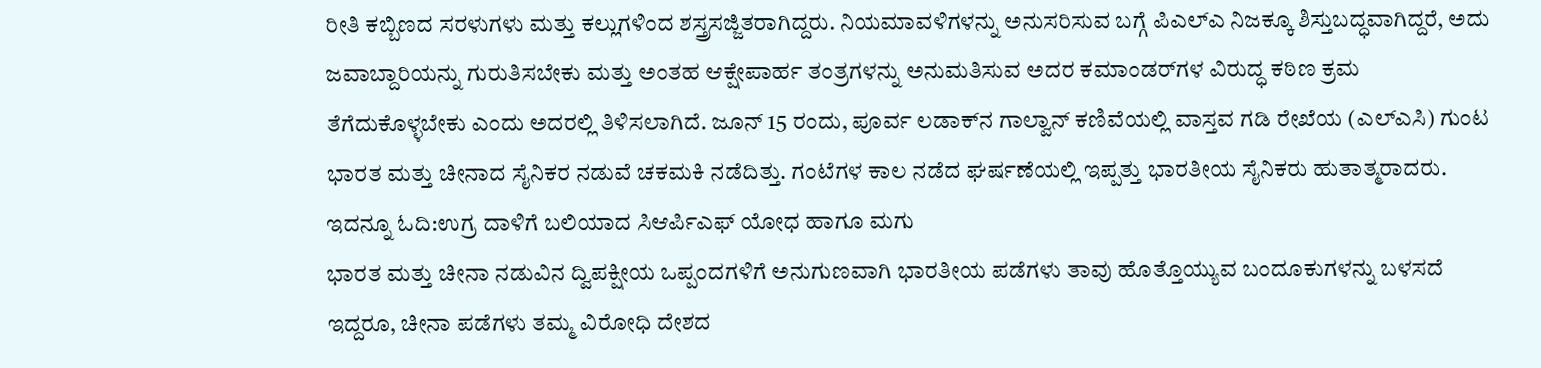ರೀತಿ ಕಬ್ಬಿಣದ ಸರಳುಗಳು ಮತ್ತು ಕಲ್ಲುಗಳಿಂದ ಶಸ್ತ್ರಸಜ್ಜಿತರಾಗಿದ್ದರು. ನಿಯಮಾವಳಿಗಳನ್ನು ಅನುಸರಿಸುವ ಬಗ್ಗೆ ಪಿಎಲ್‌ಎ ನಿಜಕ್ಕೂ ಶಿಸ್ತುಬದ್ಧವಾಗಿದ್ದರೆ, ಅದು ಜವಾಬ್ದಾರಿಯನ್ನು ಗುರುತಿಸಬೇಕು ಮತ್ತು ಅಂತಹ ಆಕ್ಷೇಪಾರ್ಹ ತಂತ್ರಗಳನ್ನು ಅನುಮತಿಸುವ ಅದರ ಕಮಾಂಡರ್‌ಗಳ ವಿರುದ್ಧ ಕಠಿಣ ಕ್ರಮ ತೆಗೆದುಕೊಳ್ಳಬೇಕು ಎಂದು ಅದರಲ್ಲಿ ತಿಳಿಸಲಾಗಿದೆ. ಜೂನ್ 15 ರಂದು, ಪೂರ್ವ ಲಡಾಕ್‌ನ ಗಾಲ್ವಾನ್ ಕಣಿವೆಯಲ್ಲಿ ವಾಸ್ತವ ಗಡಿ ರೇಖೆಯ (ಎಲ್‌ಎಸಿ) ಗುಂಟ ಭಾರತ ಮತ್ತು ಚೀನಾದ ಸೈನಿಕರ ನಡುವೆ ಚಕಮಕಿ ನಡೆದಿತ್ತು. ಗಂಟೆಗಳ ಕಾಲ ನಡೆದ ಘರ್ಷಣೆಯಲ್ಲಿ ಇಪ್ಪತ್ತು ಭಾರತೀಯ ಸೈನಿಕರು ಹುತಾತ್ಮರಾದರು.
ಇದನ್ನೂ ಓದಿ:ಉಗ್ರ ದಾಳಿಗೆ ಬಲಿಯಾದ ಸಿಆರ್ಪಿಎಫ್ ಯೋಧ ಹಾಗೂ ಮಗು
ಭಾರತ ಮತ್ತು ಚೀನಾ ನಡುವಿನ ದ್ವಿಪಕ್ಷೀಯ ಒಪ್ಪಂದಗಳಿಗೆ ಅನುಗುಣವಾಗಿ ಭಾರತೀಯ ಪಡೆಗಳು ತಾವು ಹೊತ್ತೊಯ್ಯುವ ಬಂದೂಕುಗಳನ್ನು ಬಳಸದೆ ಇದ್ದರೂ, ಚೀನಾ ಪಡೆಗಳು ತಮ್ಮ ವಿರೋಧಿ ದೇಶದ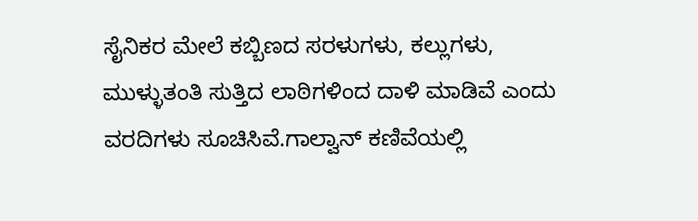ಸೈನಿಕರ ಮೇಲೆ ಕಬ್ಬಿಣದ ಸರಳುಗಳು, ಕಲ್ಲುಗಳು, ಮುಳ್ಳುತಂತಿ ಸುತ್ತಿದ ಲಾಠಿಗಳಿಂದ ದಾಳಿ ಮಾಡಿವೆ ಎಂದು ವರದಿಗಳು ಸೂಚಿಸಿವೆ.ಗಾಲ್ವಾನ್ ಕಣಿವೆಯಲ್ಲಿ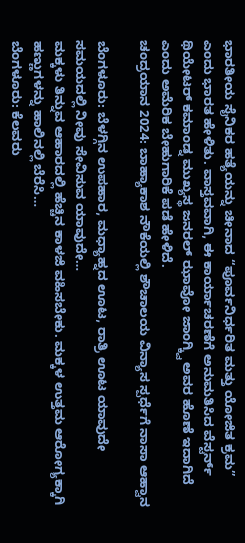ಭಾರತೀಯ ಸೈನಿಕರ ಹತ್ಯೆಯನ್ನು ಚೀನಾದ “ಪೂರ್ವನಿರ್ಧರಿತ ಮತ್ತು ಯೋಜಿತ ಕ್ರಮ” ಎಂದು ಭಾರತ ಹೇಳಿತು. ವಾಸ್ತವವಾಗಿ, ಈ ಕಾರ್ಯಾಚರಣೆಗೆ ಅನುಮತಿಸಿದ ವೆಸ್ಟರ್ನ್ ಥಿಯೇಟರ್ ಕಮಾಂಡ್ನ ಮುಖ್ಯಸ್ಥ ಜನರಲ್ ಝಾವೋ ಜಾಂಗ್ಕ್ವಿ ಅವರ ಹೊಣೆ ಇದಾಗಿದೆ ಎಂದು ಅಮೆರಿಕ ಬೇಹುಗಾರಿಕೆ ಪಡೆ ಹೇಳಿದೆ.
ಚಂದ್ರಯಾನ 2024: ಬಾಹ್ಯಾಕಾಶ ನೌಕೆಯಲ್ಲಿ ಶೌಚಾಲಯ ವಿನ್ಯಾಸ ಸ್ಪರ್ಧೆಗೆ ನಾಸಾ ಆಹ್ವಾನ

ಬೆಂಗಳೂರು: ಬೆಳಗ್ಗಿನ ಉಪಹಾರ, ಮಧ್ಯಾಹ್ನದ ಊಟ, ರಾತ್ರಿ ಊಟ ಯಾವುದೇ ಸಮಯದಲ್ಲಿ ನೀವು ಸೇವಿಸುವ ಯಾವುದೇ…
ಮಕ್ಕಳು ತಿನ್ನುವ ಆಹಾರದಲ್ಲಿ ಹೆಚ್ಚಿನ ಕಾಳಜಿ ವಹಿಸಬೇಕು. ಮಕ್ಕಳ ಉತ್ತಮ ಆರೋಗ್ಯಕ್ಕಾಗಿ ಹಣ್ಣುಗಳನ್ನು ಹಾಲಿನಲ್ಲಿ ಬೆರೆಸಿ…
ಬೆಂಗಳೂರು: ಕೆಲವರು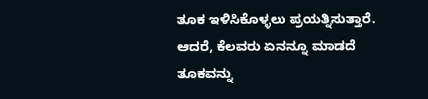ತೂಕ ಇಳಿಸಿಕೊಳ್ಳಲು ಪ್ರಯತ್ನಿಸುತ್ತಾರೆ. ಆದರೆ, ಕೆಲವರು ಏನನ್ನೂ ಮಾಡದೆ ತೂಕವನ್ನು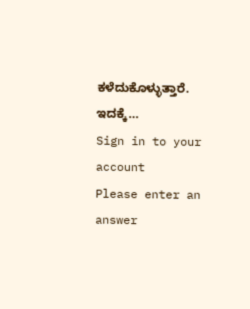ಕಳೆದುಕೊಳ್ಳುತ್ತಾರೆ. ಇದಕ್ಕೆ…
Sign in to your account
Please enter an answer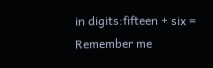in digits:fifteen + six =
Remember me